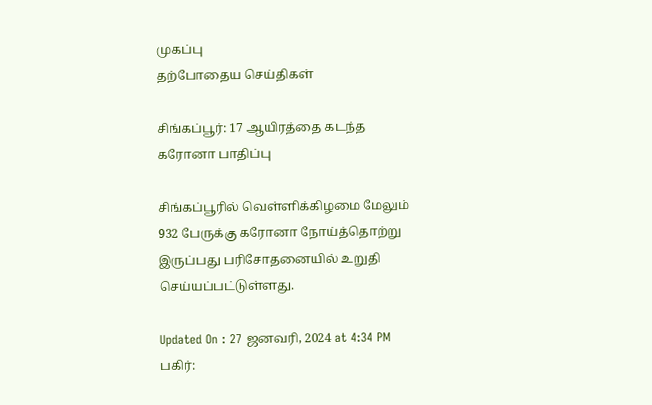முகப்பு
தற்போதைய செய்திகள்

சிங்கப்பூர்: 17 ஆயிரத்தை கடந்த கரோனா பாதிப்பு

சிங்கப்பூரில் வெள்ளிக்கிழமை மேலும் 932 பேருக்கு கரோனா நோய்த்தொற்று இருப்பது பரிசோதனையில் உறுதி செய்யப்பட்டுள்ளது.

Updated On : 27 ஜனவரி, 2024 at 4:34 PM
பகிர்: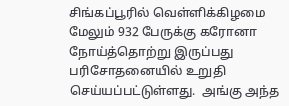சிங்கப்பூரில் வெள்ளிக்கிழமை மேலும் 932 பேருக்கு கரோனா நோய்த்தொற்று இருப்பது பரிசோதனையில் உறுதி செய்யப்பட்டுள்ளது.  அங்கு அந்த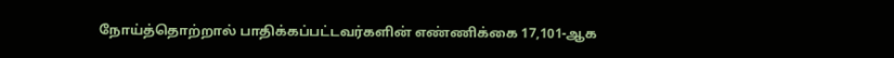நோய்த்தொற்றால் பாதிக்கப்பட்டவர்களின் எண்ணிக்கை 17,101-ஆக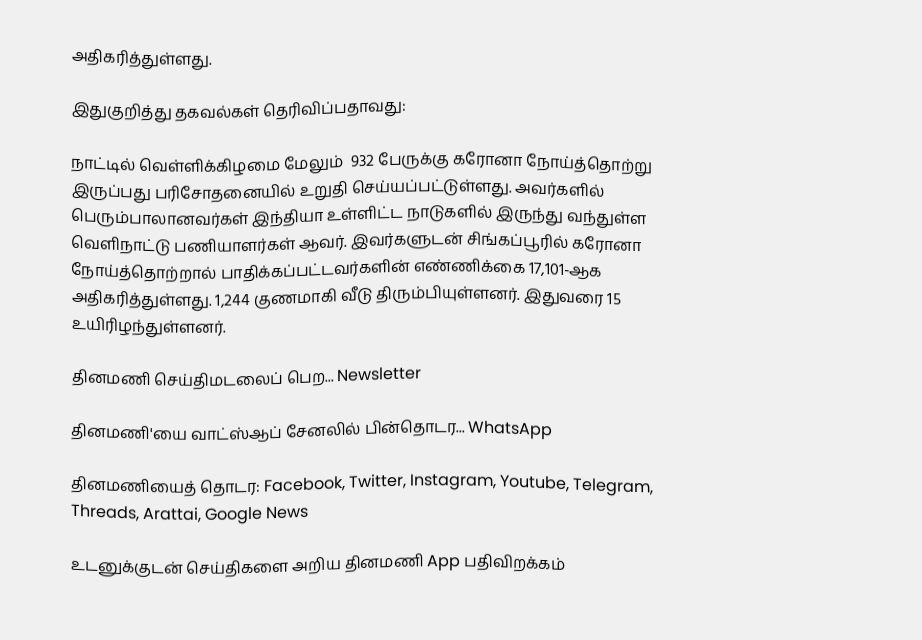அதிகரித்துள்ளது.

இதுகுறித்து தகவல்கள் தெரிவிப்பதாவது:

நாட்டில் வெள்ளிக்கிழமை மேலும்  932 பேருக்கு கரோனா நோய்த்தொற்று இருப்பது பரிசோதனையில் உறுதி செய்யப்பட்டுள்ளது. அவர்களில் பெரும்பாலானவர்கள் இந்தியா உள்ளிட்ட நாடுகளில் இருந்து வந்துள்ள வெளிநாட்டு பணியாளர்கள் ஆவர். இவர்களுடன் சிங்கப்பூரில் கரோனா நோய்த்தொற்றால் பாதிக்கப்பட்டவர்களின் எண்ணிக்கை 17,101-ஆக அதிகரித்துள்ளது. 1,244 குணமாகி வீடு திரும்பியுள்ளனர். இதுவரை 15 உயிரிழந்துள்ளனர்.

தினமணி செய்திமடலைப் பெற... Newsletter

தினமணி'யை வாட்ஸ்ஆப் சேனலில் பின்தொடர... WhatsApp

தினமணியைத் தொடர: Facebook, Twitter, Instagram, Youtube, Telegram, Threads, Arattai, Google News

உடனுக்குடன் செய்திகளை அறிய தினமணி App பதிவிறக்கம்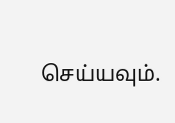செய்யவும்.